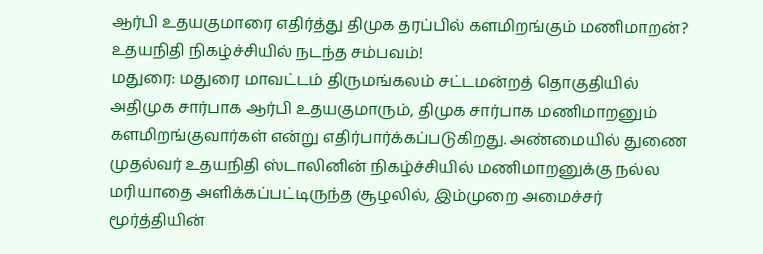ஆர்பி உதயகுமாரை எதிர்த்து திமுக தரப்பில் களமிறங்கும் மணிமாறன்? உதயநிதி நிகழ்ச்சியில் நடந்த சம்பவம்!
மதுரை: மதுரை மாவட்டம் திருமங்கலம் சட்டமன்றத் தொகுதியில் அதிமுக சார்பாக ஆர்பி உதயகுமாரும், திமுக சார்பாக மணிமாறனும் களமிறங்குவார்கள் என்று எதிர்பார்க்கப்படுகிறது. அண்மையில் துணை முதல்வர் உதயநிதி ஸ்டாலினின் நிகழ்ச்சியில் மணிமாறனுக்கு நல்ல மரியாதை அளிக்கப்பட்டிருந்த சூழலில், இம்முறை அமைச்சர் மூர்த்தியின்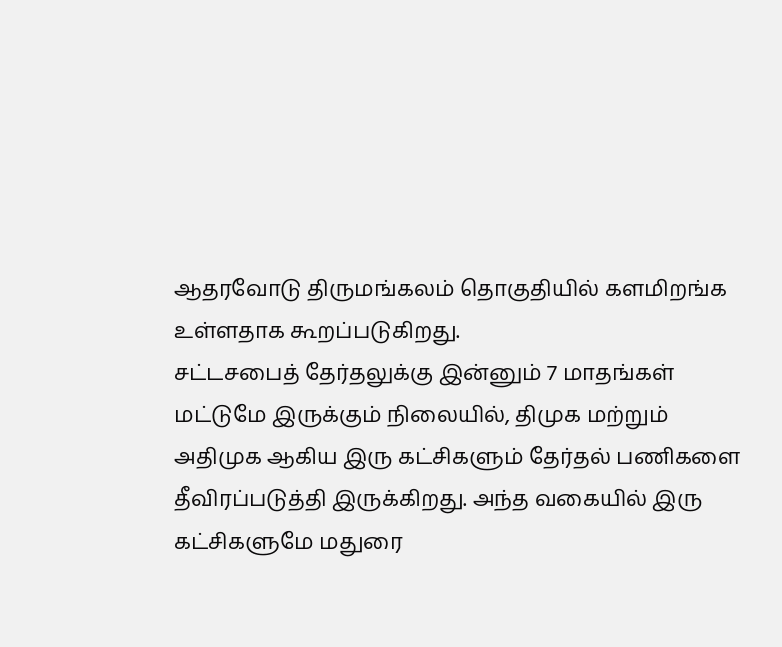ஆதரவோடு திருமங்கலம் தொகுதியில் களமிறங்க உள்ளதாக கூறப்படுகிறது.
சட்டசபைத் தேர்தலுக்கு இன்னும் 7 மாதங்கள் மட்டுமே இருக்கும் நிலையில், திமுக மற்றும் அதிமுக ஆகிய இரு கட்சிகளும் தேர்தல் பணிகளை தீவிரப்படுத்தி இருக்கிறது. அந்த வகையில் இரு கட்சிகளுமே மதுரை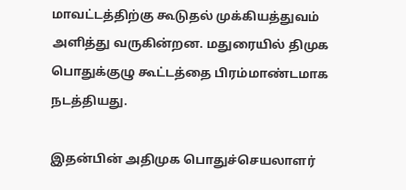மாவட்டத்திற்கு கூடுதல் முக்கியத்துவம் அளித்து வருகின்றன. மதுரையில் திமுக பொதுக்குழு கூட்டத்தை பிரம்மாண்டமாக நடத்தியது.

இதன்பின் அதிமுக பொதுச்செயலாளர்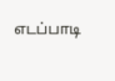எடப்பாடி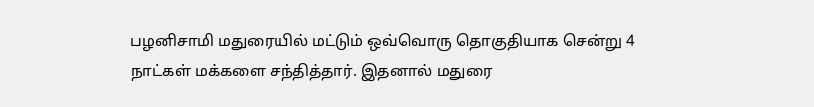பழனிசாமி மதுரையில் மட்டும் ஒவ்வொரு தொகுதியாக சென்று 4 நாட்கள் மக்களை சந்தித்தார். இதனால் மதுரை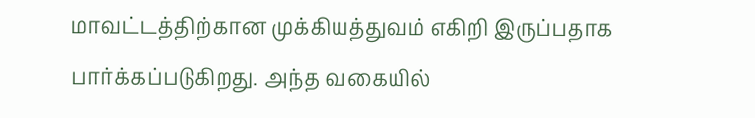மாவட்டத்திற்கான முக்கியத்துவம் எகிறி இருப்பதாக பார்க்கப்படுகிறது. அந்த வகையில்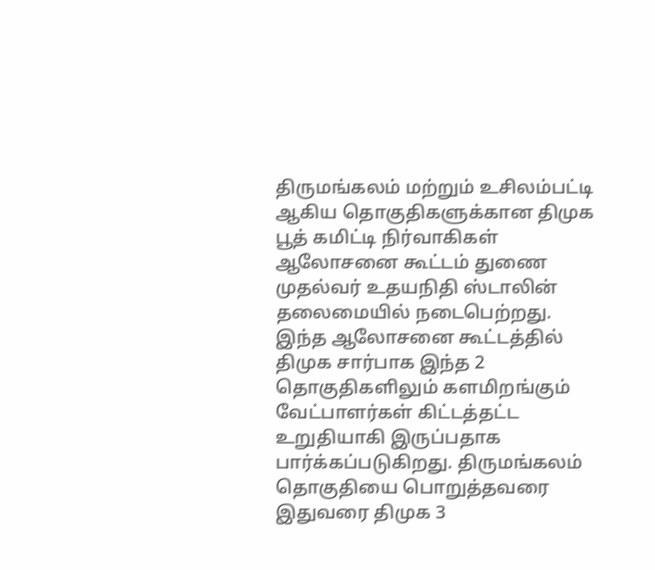திருமங்கலம் மற்றும் உசிலம்பட்டி ஆகிய தொகுதிகளுக்கான திமுக பூத் கமிட்டி நிர்வாகிகள் ஆலோசனை கூட்டம் துணை முதல்வர் உதயநிதி ஸ்டாலின் தலைமையில் நடைபெற்றது.
இந்த ஆலோசனை கூட்டத்தில் திமுக சார்பாக இந்த 2 தொகுதிகளிலும் களமிறங்கும் வேட்பாளர்கள் கிட்டத்தட்ட உறுதியாகி இருப்பதாக பார்க்கப்படுகிறது. திருமங்கலம் தொகுதியை பொறுத்தவரை இதுவரை திமுக 3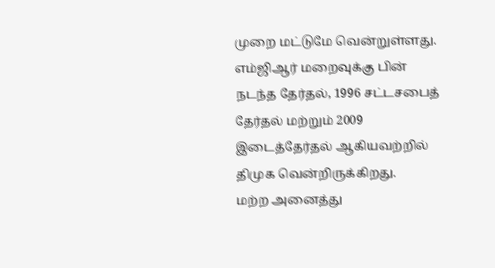முறை மட்டுமே வென்றுள்ளது. எம்ஜிஆர் மறைவுக்கு பின் நடந்த தேர்தல், 1996 சட்டசபைத் தேர்தல் மற்றும் 2009 இடைத்தேர்தல் ஆகியவற்றில் திமுக வென்றிருக்கிறது.
மற்ற அனைத்து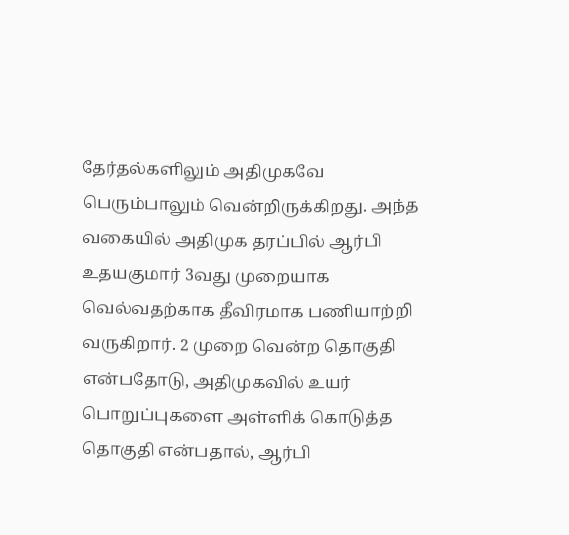தேர்தல்களிலும் அதிமுகவே பெரும்பாலும் வென்றிருக்கிறது. அந்த வகையில் அதிமுக தரப்பில் ஆர்பி உதயகுமார் 3வது முறையாக வெல்வதற்காக தீவிரமாக பணியாற்றி வருகிறார். 2 முறை வென்ற தொகுதி என்பதோடு, அதிமுகவில் உயர் பொறுப்புகளை அள்ளிக் கொடுத்த தொகுதி என்பதால், ஆர்பி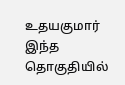உதயகுமார் இந்த தொகுதியில்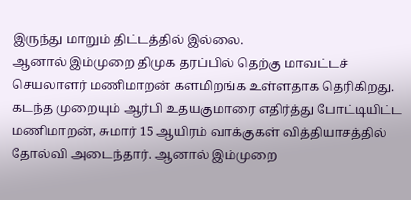இருந்து மாறும் திட்டத்தில் இல்லை.
ஆனால் இம்முறை திமுக தரப்பில் தெற்கு மாவட்டச் செயலாளர் மணிமாறன் களமிறங்க உள்ளதாக தெரிகிறது. கடந்த முறையும் ஆர்பி உதயகுமாரை எதிர்த்து போட்டியிட்ட மணிமாறன், சுமார் 15 ஆயிரம் வாக்குகள் வித்தியாசத்தில் தோல்வி அடைந்தார். ஆனால் இம்முறை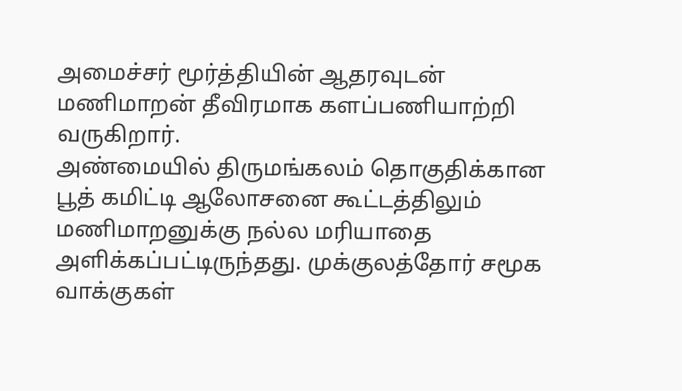அமைச்சர் மூர்த்தியின் ஆதரவுடன் மணிமாறன் தீவிரமாக களப்பணியாற்றி வருகிறார்.
அண்மையில் திருமங்கலம் தொகுதிக்கான பூத் கமிட்டி ஆலோசனை கூட்டத்திலும் மணிமாறனுக்கு நல்ல மரியாதை அளிக்கப்பட்டிருந்தது. முக்குலத்தோர் சமூக வாக்குகள்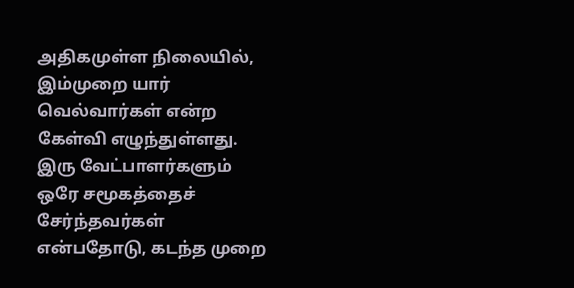அதிகமுள்ள நிலையில், இம்முறை யார் வெல்வார்கள் என்ற கேள்வி எழுந்துள்ளது. இரு வேட்பாளர்களும் ஒரே சமூகத்தைச் சேர்ந்தவர்கள் என்பதோடு, கடந்த முறை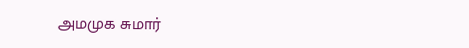அமமுக சுமார்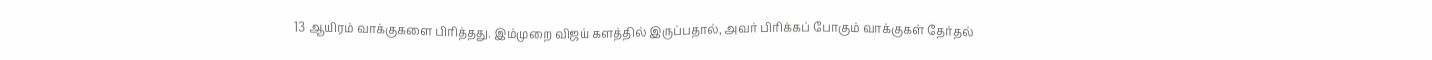13 ஆயிரம் வாக்குகளை பிரித்தது. இம்முறை விஜய் களத்தில் இருப்பதால், அவர் பிரிக்கப் போகும் வாக்குகள் தேர்தல்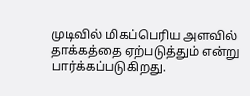முடிவில் மிகப்பெரிய அளவில் தாக்கத்தை ஏற்படுத்தும் என்று பார்க்கப்படுகிறது.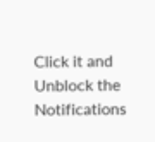Click it and Unblock the Notifications